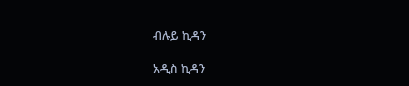ብሉይ ኪዳን

አዲስ ኪዳን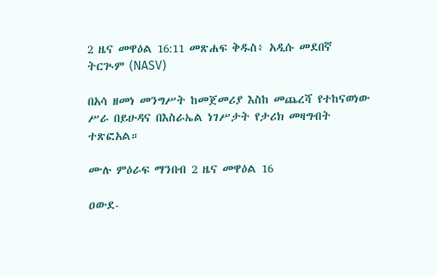2 ዜና መዋዕል 16:11 መጽሐፍ ቅዱስ፥ አዲሱ መደበኛ ትርጒም (NASV)

በአሳ ዘመነ መንግሥት ከመጀመሪያ እስከ መጨረሻ የተከናወነው ሥራ በይሁዳና በእስራኤል ነገሥታት የታሪክ መዛግብት ተጽፎአል።

ሙሉ ምዕራፍ ማንበብ 2 ዜና መዋዕል 16

ዐውደ-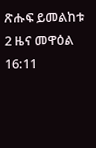ጽሑፍ ይመልከቱ 2 ዜና መዋዕል 16:11